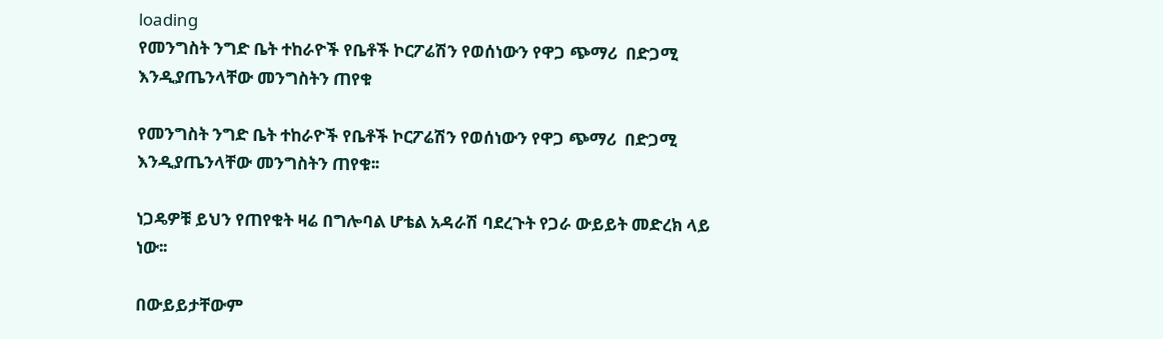loading
የመንግስት ንግድ ቤት ተከራዮች የቤቶች ኮርፖሬሽን የወሰነውን የዋጋ ጭማሪ  በድጋሚ እንዲያጤንላቸው መንግስትን ጠየቁ

የመንግስት ንግድ ቤት ተከራዮች የቤቶች ኮርፖሬሽን የወሰነውን የዋጋ ጭማሪ  በድጋሚ እንዲያጤንላቸው መንግስትን ጠየቁ፡፡

ነጋዴዎቹ ይህን የጠየቁት ዛሬ በግሎባል ሆቴል አዳራሽ ባደረጉት የጋራ ውይይት መድረክ ላይ ነው፡፡

በውይይታቸውም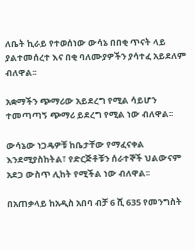ለቤት ኪራይ የተወሰነው ውሳኔ በበቂ ጥናት ላይ ያልተመሰረተ እና በቂ ባለሙያዎችን ያሳተፈ አይደለም ብለዋል፡፡

አቋማችን ጭማሪው አይደረግ የሚል ሳይሆን ተመጣጣኝ ጭማሪ ይደረግ የሚል ነው ብለዋል፡፡

ውሳኔው ነጋዴዎቹ ከቤታቸው የማፈናቀል እንደሚያስከትል፣ የድርጅቶቹን ሰራተኞች ህልውናም አደጋ ውስጥ ሊከት የሚችል ነው ብለዋል፡፡

በአጠቃላይ ከአዲስ አበባ ብቻ 6 ሺ 635 የመንግስት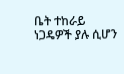ቤት ተከራይ ነጋዴዎች ያሉ ሲሆን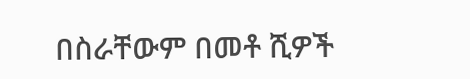በስራቸውም በመቶ ሺዎች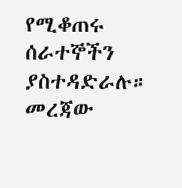የሚቆጠሩ ሰራተኞችን ያስተዳድራሉ። መረጃው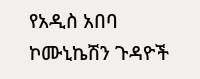የአዲስ አበባ ኮሙኒኬሽን ጉዳዮች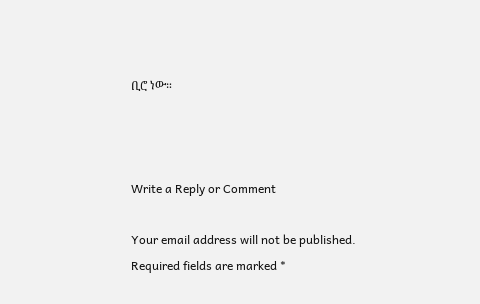ቢሮ ነው።



Write a Reply or Comment

Your email address will not be published. Required fields are marked *